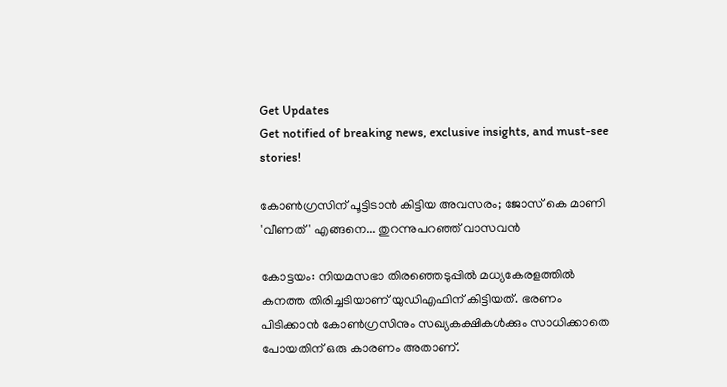Get Updates
Get notified of breaking news, exclusive insights, and must-see stories!

കോണ്‍ഗ്രസിന് പൂട്ടിടാന്‍ കിട്ടിയ അവസരം; ജോസ് കെ മാണി 'വീണത്' എങ്ങനെ... തുറന്നുപറഞ്ഞ് വാസവന്‍

കോട്ടയം: നിയമസഭാ തിരഞ്ഞെടുപ്പില്‍ മധ്യകേരളത്തില്‍ കനത്ത തിരിച്ചടിയാണ് യുഡിഎഫിന് കിട്ടിയത്. ഭരണം പിടിക്കാന്‍ കോണ്‍ഗ്രസിനും സഖ്യകക്ഷികള്‍ക്കും സാധിക്കാതെ പോയതിന് ഒരു കാരണം അതാണ്.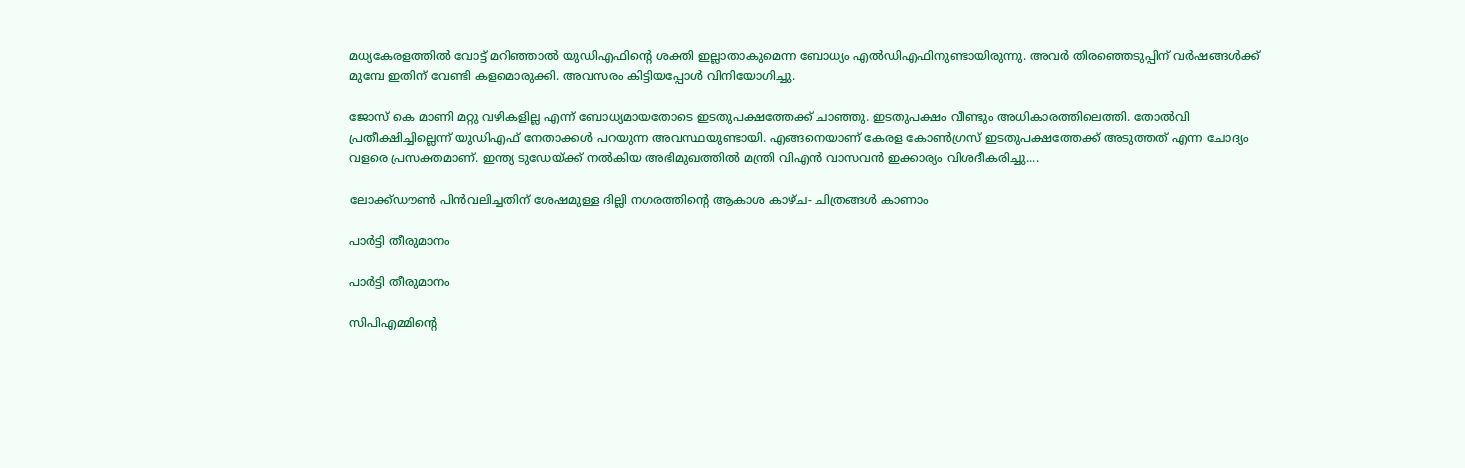മധ്യകേരളത്തില്‍ വോട്ട് മറിഞ്ഞാല്‍ യുഡിഎഫിന്റെ ശക്തി ഇല്ലാതാകുമെന്ന ബോധ്യം എല്‍ഡിഎഫിനുണ്ടായിരുന്നു. അവര്‍ തിരഞ്ഞെടുപ്പിന് വര്‍ഷങ്ങള്‍ക്ക് മുമ്പേ ഇതിന് വേണ്ടി കളമൊരുക്കി. അവസരം കിട്ടിയപ്പോള്‍ വിനിയോഗിച്ചു.

ജോസ് കെ മാണി മറ്റു വഴികളില്ല എന്ന് ബോധ്യമായതോടെ ഇടതുപക്ഷത്തേക്ക് ചാഞ്ഞു. ഇടതുപക്ഷം വീണ്ടും അധികാരത്തിലെത്തി. തോല്‍വി പ്രതീക്ഷിച്ചില്ലെന്ന് യുഡിഎഫ് നേതാക്കള്‍ പറയുന്ന അവസ്ഥയുണ്ടായി. എങ്ങനെയാണ് കേരള കോണ്‍ഗ്രസ് ഇടതുപക്ഷത്തേക്ക് അടുത്തത് എന്ന ചോദ്യം വളരെ പ്രസക്തമാണ്. ഇന്ത്യ ടുഡേയ്ക്ക് നല്‍കിയ അഭിമുഖത്തില്‍ മന്ത്രി വിഎന്‍ വാസവന്‍ ഇക്കാര്യം വിശദീകരിച്ചു....

ലോക്ക്ഡൗണ്‍ പിന്‍വലിച്ചതിന് ശേഷമുള്ള ദില്ലി നഗരത്തിന്റെ ആകാശ കാഴ്ച- ചിത്രങ്ങള്‍ കാണാം

പാര്‍ട്ടി തീരുമാനം

പാര്‍ട്ടി തീരുമാനം

സിപിഎമ്മിന്റെ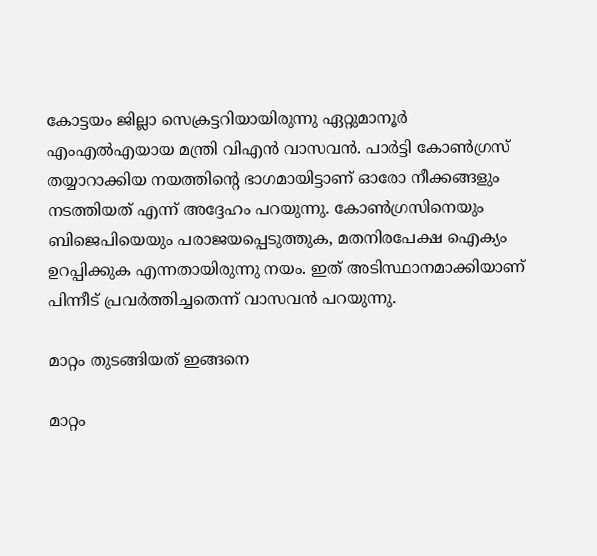കോട്ടയം ജില്ലാ സെക്രട്ടറിയായിരുന്നു ഏറ്റുമാനൂര്‍ എംഎല്‍എയായ മന്ത്രി വിഎന്‍ വാസവന്‍. പാര്‍ട്ടി കോണ്‍ഗ്രസ് തയ്യാറാക്കിയ നയത്തിന്റെ ഭാഗമായിട്ടാണ് ഓരോ നീക്കങ്ങളും നടത്തിയത് എന്ന് അദ്ദേഹം പറയുന്നു. കോണ്‍ഗ്രസിനെയും ബിജെപിയെയും പരാജയപ്പെടുത്തുക, മതനിരപേക്ഷ ഐക്യം ഉറപ്പിക്കുക എന്നതായിരുന്നു നയം. ഇത് അടിസ്ഥാനമാക്കിയാണ് പിന്നീട് പ്രവര്‍ത്തിച്ചതെന്ന് വാസവന്‍ പറയുന്നു.

മാറ്റം തുടങ്ങിയത് ഇങ്ങനെ

മാറ്റം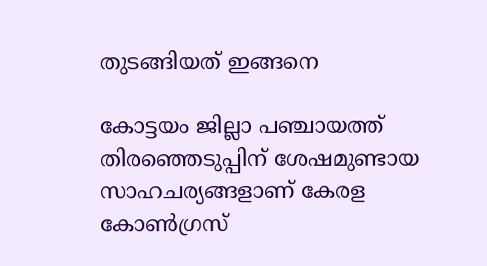തുടങ്ങിയത് ഇങ്ങനെ

കോട്ടയം ജില്ലാ പഞ്ചായത്ത് തിരഞ്ഞെടുപ്പിന് ശേഷമുണ്ടായ സാഹചര്യങ്ങളാണ് കേരള കോണ്‍ഗ്രസ്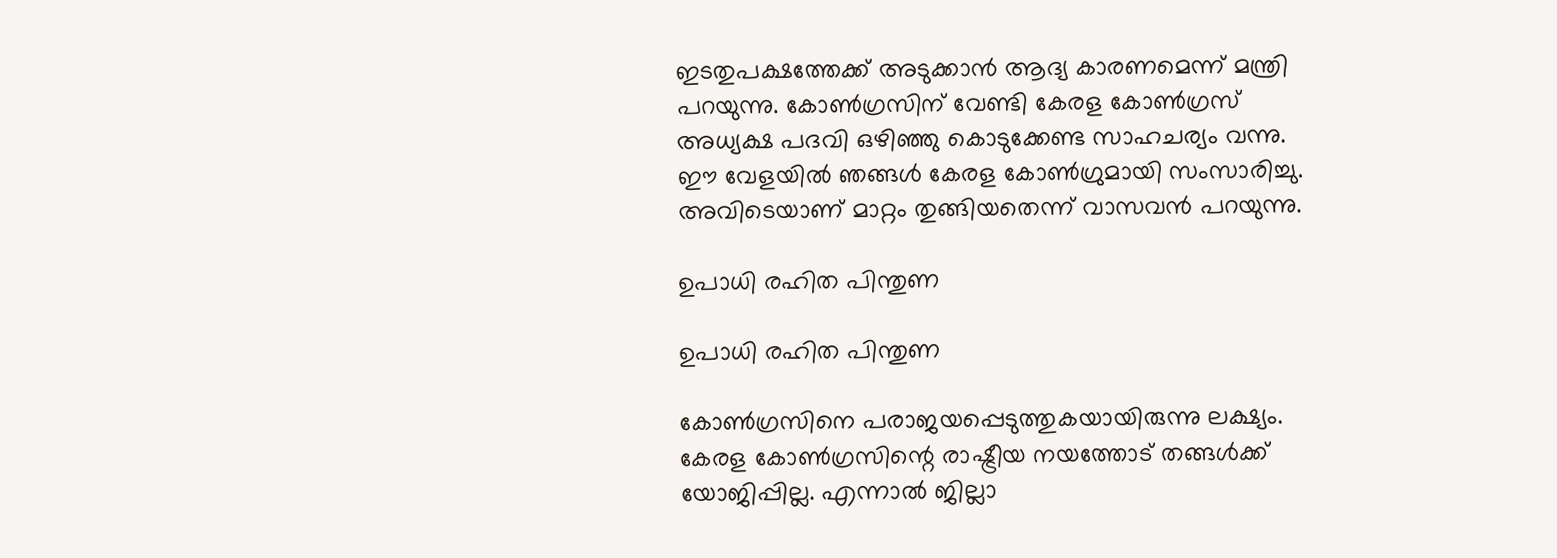ഇടതുപക്ഷത്തേക്ക് അടുക്കാന്‍ ആദ്യ കാരണമെന്ന് മന്ത്രി പറയുന്നു. കോണ്‍ഗ്രസിന് വേണ്ടി കേരള കോണ്‍ഗ്രസ് അധ്യക്ഷ പദവി ഒഴിഞ്ഞു കൊടുക്കേണ്ട സാഹചര്യം വന്നു. ഈ വേളയില്‍ ഞങ്ങള്‍ കേരള കോണ്‍ഗ്രുമായി സംസാരിച്ചു. അവിടെയാണ് മാറ്റം തുങ്ങിയതെന്ന് വാസവന്‍ പറയുന്നു.

ഉപാധി രഹിത പിന്തുണ

ഉപാധി രഹിത പിന്തുണ

കോണ്‍ഗ്രസിനെ പരാജയപ്പെടുത്തുകയായിരുന്നു ലക്ഷ്യം. കേരള കോണ്‍ഗ്രസിന്റെ രാഷ്ട്രീയ നയത്തോട് തങ്ങള്‍ക്ക് യോജിപ്പില്ല. എന്നാല്‍ ജില്ലാ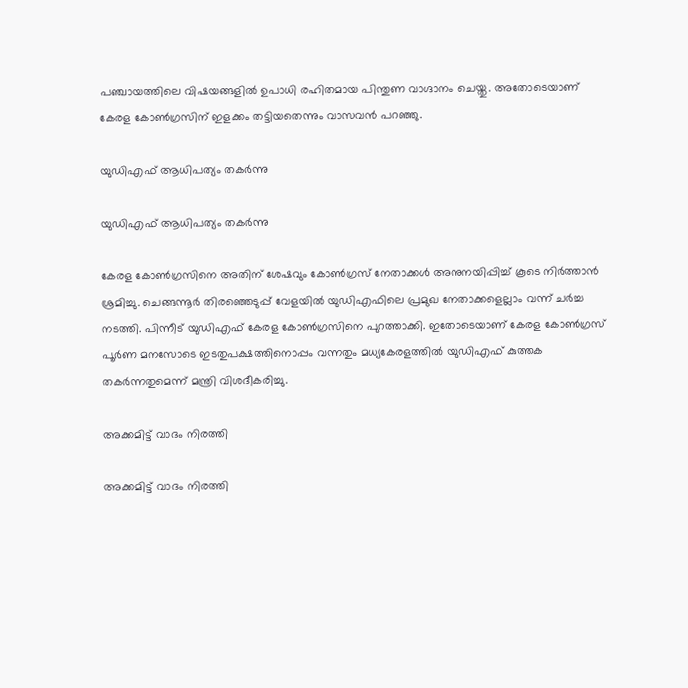പഞ്ചായത്തിലെ വിഷയങ്ങളില്‍ ഉപാധി രഹിതമായ പിന്തുണ വാഗ്ദാനം ചെയ്തു. അതോടെയാണ് കേരള കോണ്‍ഗ്രസിന് ഇളക്കം തട്ടിയതെന്നും വാസവന്‍ പറഞ്ഞു.

യുഡിഎഫ് ആധിപത്യം തകര്‍ന്നു

യുഡിഎഫ് ആധിപത്യം തകര്‍ന്നു

കേരള കോണ്‍ഗ്രസിനെ അതിന് ശേഷവും കോണ്‍ഗ്രസ് നേതാക്കള്‍ അനുനയിപ്പിച്ച് കൂടെ നിര്‍ത്താന്‍ ശ്രമിച്ചു. ചെങ്ങന്നൂര്‍ തിരഞ്ഞെടുപ്പ് വേളയില്‍ യുഡിഎഫിലെ പ്രമുഖ നേതാക്കളെല്ലാം വന്ന് ചര്‍ച്ച നടത്തി. പിന്നീട് യുഡിഎഫ് കേരള കോണ്‍ഗ്രസിനെ പുറത്താക്കി. ഇതോടെയാണ് കേരള കോണ്‍ഗ്രസ് പൂര്‍ണ മനസോടെ ഇടതുപക്ഷത്തിനൊപ്പം വന്നതും മധ്യകേരളത്തില്‍ യുഡിഎഫ് കുത്തക തകര്‍ന്നതുമെന്ന് മന്ത്രി വിശദീകരിച്ചു.

അക്കമിട്ട് വാദം നിരത്തി

അക്കമിട്ട് വാദം നിരത്തി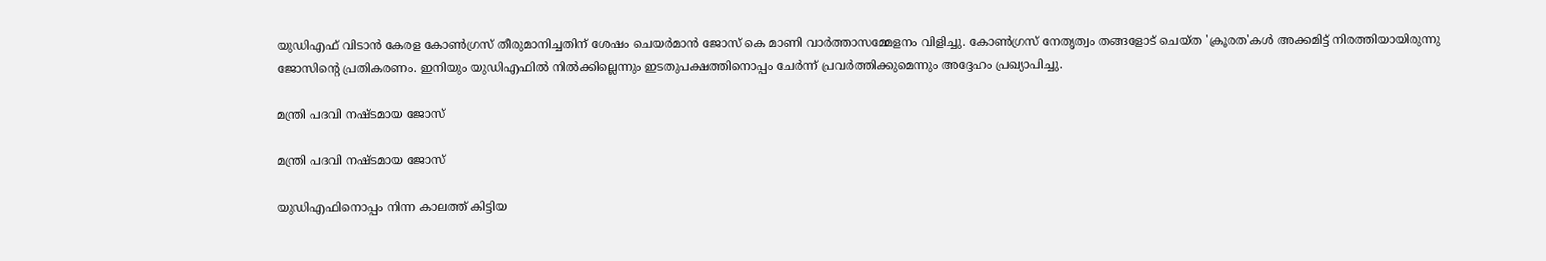യുഡിഎഫ് വിടാന്‍ കേരള കോണ്‍ഗ്രസ് തീരുമാനിച്ചതിന് ശേഷം ചെയര്‍മാന്‍ ജോസ് കെ മാണി വാര്‍ത്താസമ്മേളനം വിളിച്ചു. കോണ്‍ഗ്രസ് നേതൃത്വം തങ്ങളോട് ചെയ്ത 'ക്രൂരത'കള്‍ അക്കമിട്ട് നിരത്തിയായിരുന്നു ജോസിന്റെ പ്രതികരണം. ഇനിയും യുഡിഎഫില്‍ നില്‍ക്കില്ലെന്നും ഇടതുപക്ഷത്തിനൊപ്പം ചേര്‍ന്ന് പ്രവര്‍ത്തിക്കുമെന്നും അദ്ദേഹം പ്രഖ്യാപിച്ചു.

മന്ത്രി പദവി നഷ്ടമായ ജോസ്

മന്ത്രി പദവി നഷ്ടമായ ജോസ്

യുഡിഎഫിനൊപ്പം നിന്ന കാലത്ത് കിട്ടിയ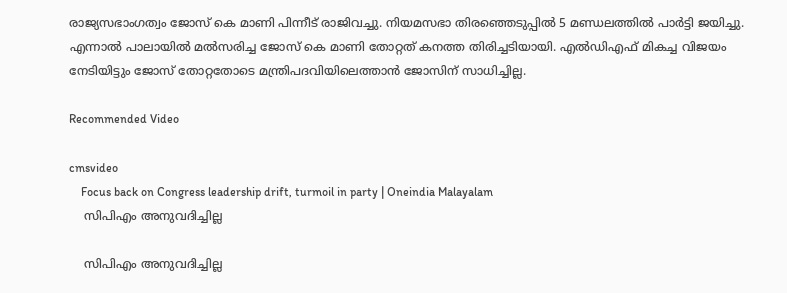രാജ്യസഭാംഗത്വം ജോസ് കെ മാണി പിന്നീട് രാജിവച്ചു. നിയമസഭാ തിരഞ്ഞെടുപ്പില്‍ 5 മണ്ഡലത്തില്‍ പാര്‍ട്ടി ജയിച്ചു. എന്നാല്‍ പാലായില്‍ മല്‍സരിച്ച ജോസ് കെ മാണി തോറ്റത് കനത്ത തിരിച്ചടിയായി. എല്‍ഡിഎഫ് മികച്ച വിജയം നേടിയിട്ടും ജോസ് തോറ്റതോടെ മന്ത്രിപദവിയിലെത്താന്‍ ജോസിന് സാധിച്ചില്ല.

Recommended Video

cmsvideo
    Focus back on Congress leadership drift, turmoil in party | Oneindia Malayalam
    സിപിഎം അനുവദിച്ചില്ല

    സിപിഎം അനുവദിച്ചില്ല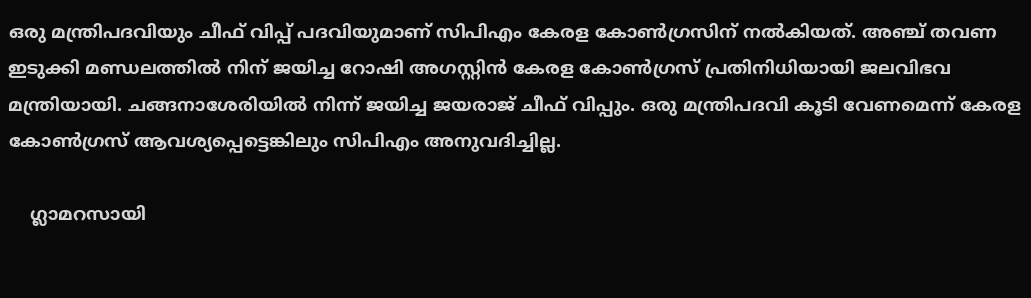ഒരു മന്ത്രിപദവിയും ചീഫ് വിപ്പ് പദവിയുമാണ് സിപിഎം കേരള കോണ്‍ഗ്രസിന് നല്‍കിയത്. അഞ്ച് തവണ ഇടുക്കി മണ്ഡലത്തില്‍ നിന് ജയിച്ച റോഷി അഗസ്റ്റിന്‍ കേരള കോണ്‍ഗ്രസ് പ്രതിനിധിയായി ജലവിഭവ മന്ത്രിയായി. ചങ്ങനാശേരിയില്‍ നിന്ന് ജയിച്ച ജയരാജ് ചീഫ് വിപ്പും. ഒരു മന്ത്രിപദവി കൂടി വേണമെന്ന് കേരള കോണ്‍ഗ്രസ് ആവശ്യപ്പെട്ടെങ്കിലും സിപിഎം അനുവദിച്ചില്ല.

    ഗ്ലാമറസായി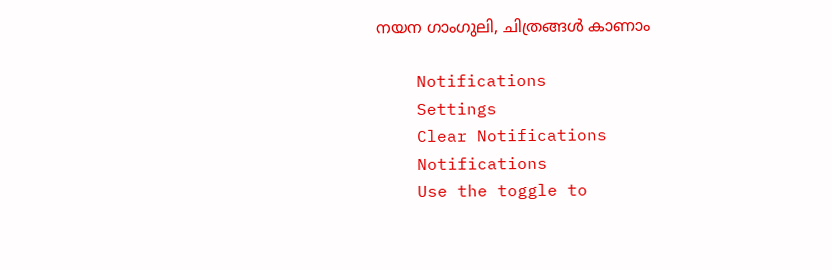നയന ഗാംഗുലി, ചിത്രങ്ങള്‍ കാണാം

    Notifications
    Settings
    Clear Notifications
    Notifications
    Use the toggle to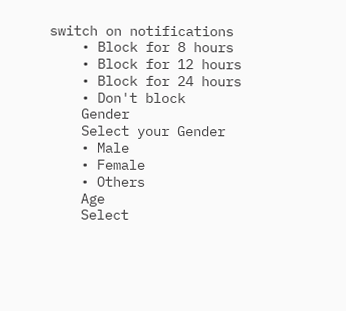switch on notifications
    • Block for 8 hours
    • Block for 12 hours
    • Block for 24 hours
    • Don't block
    Gender
    Select your Gender
    • Male
    • Female
    • Others
    Age
    Select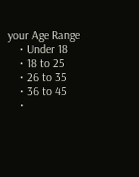your Age Range
    • Under 18
    • 18 to 25
    • 26 to 35
    • 36 to 45
    •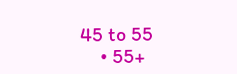45 to 55
    • 55+